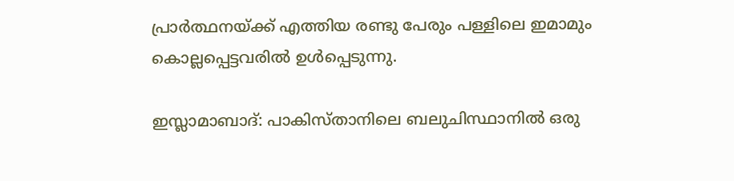പ്രാര്‍ത്ഥനയ്ക്ക് എത്തിയ രണ്ടു പേരും പള്ളിലെ ഇമാമും കൊല്ലപ്പെട്ടവരില്‍ ഉള്‍പ്പെടുന്നു.

ഇസ്ലാമാബാദ്: പാകിസ്താനിലെ ബലുചിസ്ഥാനില്‍ ഒരു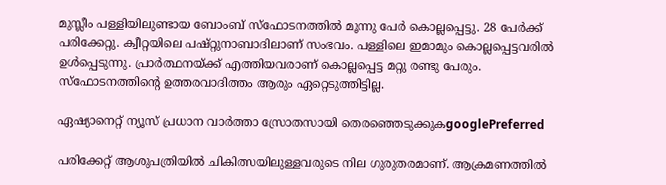മുസ്ലീം പള്ളിയിലുണ്ടായ ബോംബ് സ്ഫോടനത്തില്‍ മൂന്നു പേര്‍ കൊല്ലപ്പെട്ടു. 28 പേര്‍ക്ക് പരിക്കേറ്റു. ക്വീറ്റയിലെ പഷ്റ്റുനാബാദിലാണ് സംഭവം. പള്ളിലെ ഇമാമും കൊല്ലപ്പെട്ടവരില്‍ ഉള്‍പ്പെടുന്നു. പ്രാര്‍ത്ഥനയ്ക്ക് എത്തിയവരാണ് കൊല്ലപ്പെട്ട മറ്റു രണ്ടു പേരും. സ്ഫോടനത്തിന്‍റെ ഉത്തരവാദിത്തം ആരും ഏറ്റെടുത്തിട്ടില്ല.

ഏഷ്യാനെറ്റ് ന്യൂസ് പ്രധാന വാർത്താ സ്രോതസായി തെരഞ്ഞെടുക്കുകgooglePreferred

പരിക്കേറ്റ് ആശുപത്രിയില്‍ ചികിത്സയിലുള്ളവരുടെ നില ഗുരുതരമാണ്. ആക്രമണത്തില്‍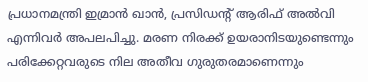പ്രധാനമന്ത്രി ഇമ്രാന്‍ ഖാന്‍, പ്രസിഡന്‍റ് ആരിഫ് അല്‍വി എന്നിവര്‍ അപലപിച്ചു. മരണ നിരക്ക് ഉയരാനിടയുണ്ടെന്നും പരിക്കേറ്റവരുടെ നില അതീവ ഗുരുതരമാണെന്നും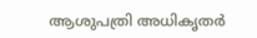ആശുപത്രി അധികൃതര്‍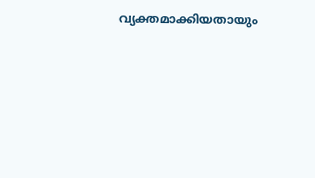വ്യക്തമാക്കിയതായും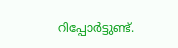റിപ്പോര്‍ട്ടുണ്ട്.